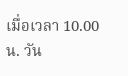เมื่อเวลา 10.00 น. วัน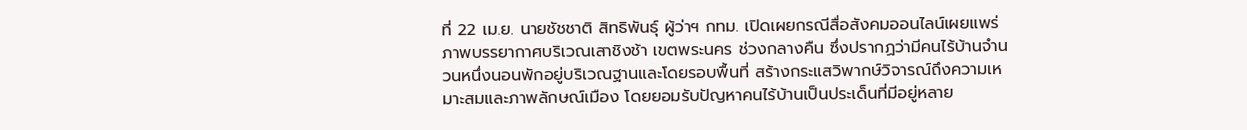ที่ 22 เม.ย. นายชัชชาติ สิทธิพันธุ์ ผู้ว่าฯ กทม. เปิดเผยกรณีสื่อสังคมออนไลน์เผยแพร่ภาพบรรยากาศบริเวณเสาชิงช้า เขตพระนคร ช่วงกลางคืน ซึ่งปรากฏว่ามีคนไร้บ้านจำนวนหนึ่งนอนพักอยู่บริเวณฐานและโดยรอบพื้นที่ สร้างกระแสวิพากษ์วิจารณ์ถึงความเหมาะสมและภาพลักษณ์เมือง โดยยอมรับปัญหาคนไร้บ้านเป็นประเด็นที่มีอยู่หลาย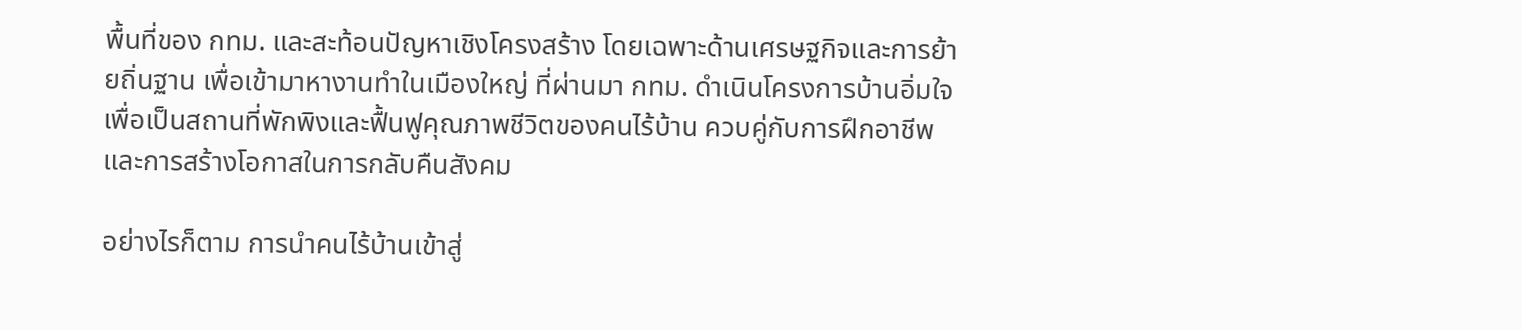พื้นที่ของ กทม. และสะท้อนปัญหาเชิงโครงสร้าง โดยเฉพาะด้านเศรษฐกิจและการย้ายถิ่นฐาน เพื่อเข้ามาหางานทำในเมืองใหญ่ ที่ผ่านมา กทม. ดำเนินโครงการบ้านอิ่มใจ เพื่อเป็นสถานที่พักพิงและฟื้นฟูคุณภาพชีวิตของคนไร้บ้าน ควบคู่กับการฝึกอาชีพและการสร้างโอกาสในการกลับคืนสังคม

อย่างไรก็ตาม การนำคนไร้บ้านเข้าสู่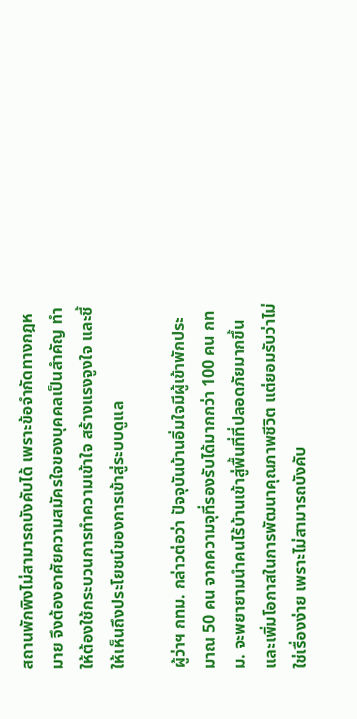สถานพักพิงไม่สามารถบังคับได้ เพราะข้อจำกัดทางกฎหมาย จึงต้องอาศัยความสมัครใจของบุคคลเป็นสำคัญ ทำให้ต้องใช้กระบวนการทำความเข้าใจ สร้างแรงจูงใจ และชี้ให้เห็นถึงประโยชน์ของการเข้าสู่ระบบดูแล

ผู้ว่าฯ กทม. กล่าวต่อว่า ปัจจุบันบ้านอิ่มใจมีผู้เข้าพักประมาณ 50 คน จากความจุที่รองรับได้มากกว่า 100 คน กทม. จะพยายามนำคนไร้บ้านเข้าสู่พื้นที่ที่ปลอดภัยมากขึ้น และเพิ่มโอกาสในการพัฒนาคุณภาพชีวิต แต่ยอมรับว่าไม่ใช่เรื่องง่าย เพราะไม่สามารถบังคับ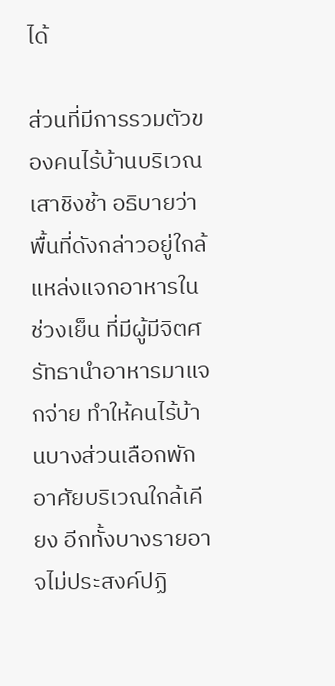ได้

ส่วนที่มีการรวมตัวของคนไร้บ้านบริเวณเสาชิงช้า อธิบายว่าพื้นที่ดังกล่าวอยู่ใกล้แหล่งแจกอาหารในช่วงเย็น ที่มีผู้มีจิตศรัทธานำอาหารมาแจกจ่าย ทำให้คนไร้บ้านบางส่วนเลือกพักอาศัยบริเวณใกล้เคียง อีกทั้งบางรายอาจไม่ประสงค์ปฏิ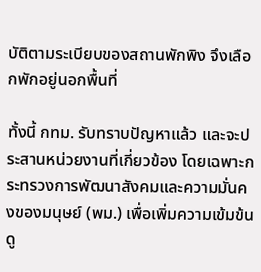บัติตามระเบียบของสถานพักพิง จึงเลือกพักอยู่นอกพื้นที่

ทั้งนี้ กทม. รับทราบปัญหาแล้ว และจะประสานหน่วยงานที่เกี่ยวข้อง โดยเฉพาะกระทรวงการพัฒนาสังคมและความมั่นคงของมนุษย์ (พม.) เพื่อเพิ่มความเข้มข้นดู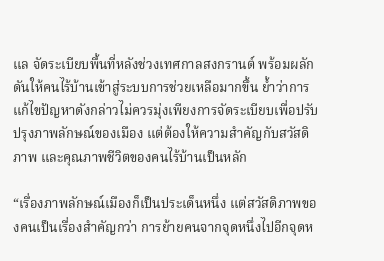แล จัดระเบียบพื้นที่หลังช่วงเทศกาลสงกรานต์ พร้อมผลักดันให้คนไร้บ้านเข้าสู่ระบบการช่วยเหลือมากขึ้น ย้ำว่าการแก้ไขปัญหาดังกล่าวไม่ควรมุ่งเพียงการจัดระเบียบเพื่อปรับปรุงภาพลักษณ์ของเมือง แต่ต้องให้ความสำคัญกับสวัสดิภาพ และคุณภาพชีวิตของคนไร้บ้านเป็นหลัก

“เรื่องภาพลักษณ์เมืองก็เป็นประเด็นหนึ่ง แต่สวัสดิภาพของคนเป็นเรื่องสำคัญกว่า การย้ายคนจากจุดหนึ่งไปอีกจุดห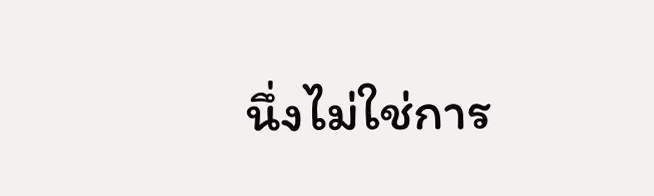นึ่งไม่ใช่การ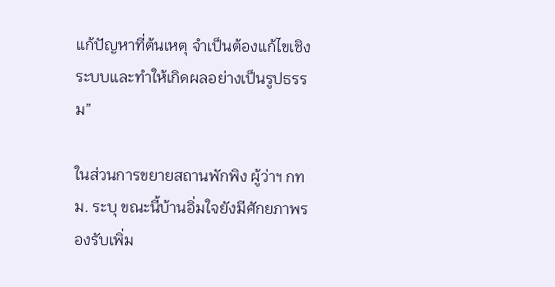แก้ปัญหาที่ต้นเหตุ จำเป็นต้องแก้ไขเชิงระบบและทำให้เกิดผลอย่างเป็นรูปธรรม”

ในส่วนการขยายสถานพักพิง ผู้ว่าฯ กทม. ระบุ ขณะนี้บ้านอิ่มใจยังมีศักยภาพรองรับเพิ่ม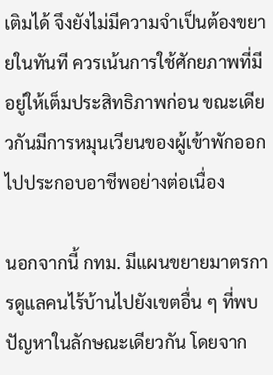เติมได้ จึงยังไม่มีความจำเป็นต้องขยายในทันที ควรเน้นการใช้ศักยภาพที่มีอยู่ให้เต็มประสิทธิภาพก่อน ขณะเดียวกันมีการหมุนเวียนของผู้เข้าพักออกไปประกอบอาชีพอย่างต่อเนื่อง

นอกจากนี้ กทม. มีแผนขยายมาตรการดูแลคนไร้บ้านไปยังเขตอื่น ๆ ที่พบปัญหาในลักษณะเดียวกัน โดยจาก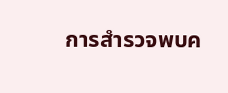การสำรวจพบค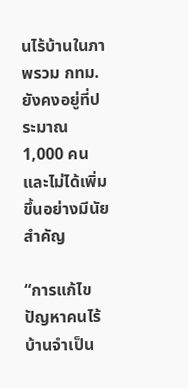นไร้บ้านในภาพรวม กทม. ยังคงอยู่ที่ประมาณ 1,000 คน และไม่ได้เพิ่มขึ้นอย่างมีนัยสำคัญ

“การแก้ไขปัญหาคนไร้บ้านจำเป็น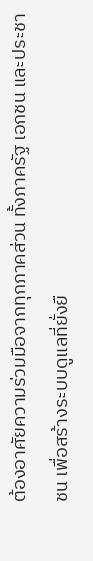ต้องอาศัยความร่วมมือจากทุกภาคส่วน ทั้งภาครัฐ เอกชน และประชาชน เพื่อสร้างระบบดูแลที่ยั่งยื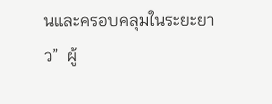นและครอบคลุมในระยะยาว”  ผู้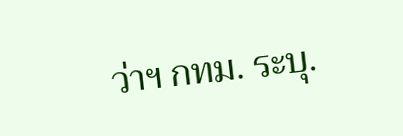ว่าฯ กทม. ระบุ.